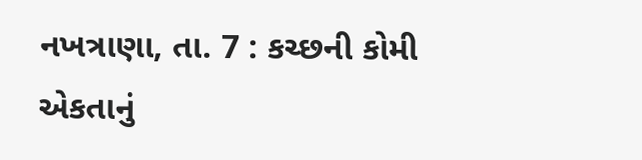નખત્રાણા, તા. 7 : કચ્છની કોમી એકતાનું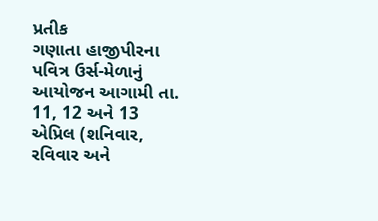પ્રતીક
ગણાતા હાજીપીરના પવિત્ર ઉર્સ-મેળાનું આયોજન આગામી તા. 11, 12 અને 13 એપ્રિલ (શનિવાર, રવિવાર અને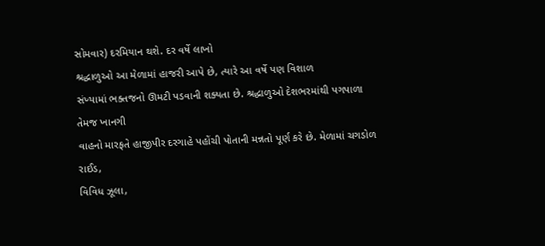સોમવાર) દરમિયાન થશે. દર વર્ષે લાખો
શ્રદ્ધાળુઓ આ મેળામાં હાજરી આપે છે, ત્યારે આ વર્ષે પણ વિશાળ
સંખ્યામાં ભક્તજનો ઊમટી પડવાની શક્યતા છે. શ્રદ્ધાળુઓ દેશભરમાંથી પગપાળા તેમજ ખાનગી
વાહનો મારફતે હાજીપીર દરગાહે પહોંચી પોતાની મન્નતો પૂર્ણ કરે છે. મેળામાં ચગડોળ રાઈડ,
વિવિધ ઝૂલા,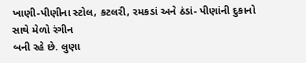ખાણી-પીણીના સ્ટોલ, કટલરી, રમકડાં અને ઠંડાં- પીણાંની દુકાનો સાથે મેળો રંગીન
બની રહે છે. લુણા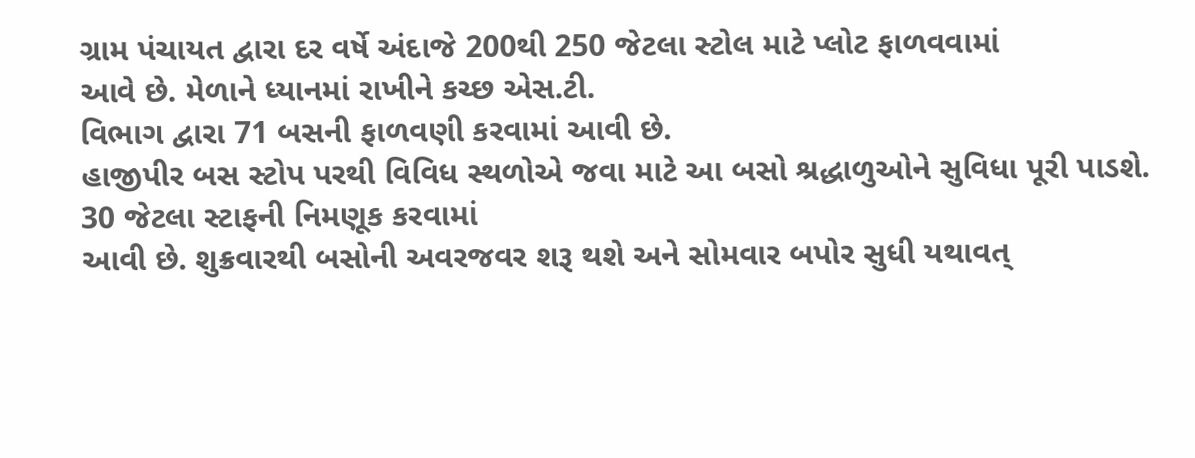ગ્રામ પંચાયત દ્વારા દર વર્ષે અંદાજે 200થી 250 જેટલા સ્ટોલ માટે પ્લોટ ફાળવવામાં
આવે છે. મેળાને ધ્યાનમાં રાખીને કચ્છ એસ.ટી.
વિભાગ દ્વારા 71 બસની ફાળવણી કરવામાં આવી છે.
હાજીપીર બસ સ્ટોપ પરથી વિવિધ સ્થળોએ જવા માટે આ બસો શ્રદ્ધાળુઓને સુવિધા પૂરી પાડશે.
30 જેટલા સ્ટાફની નિમણૂક કરવામાં
આવી છે. શુક્રવારથી બસોની અવરજવર શરૂ થશે અને સોમવાર બપોર સુધી યથાવત્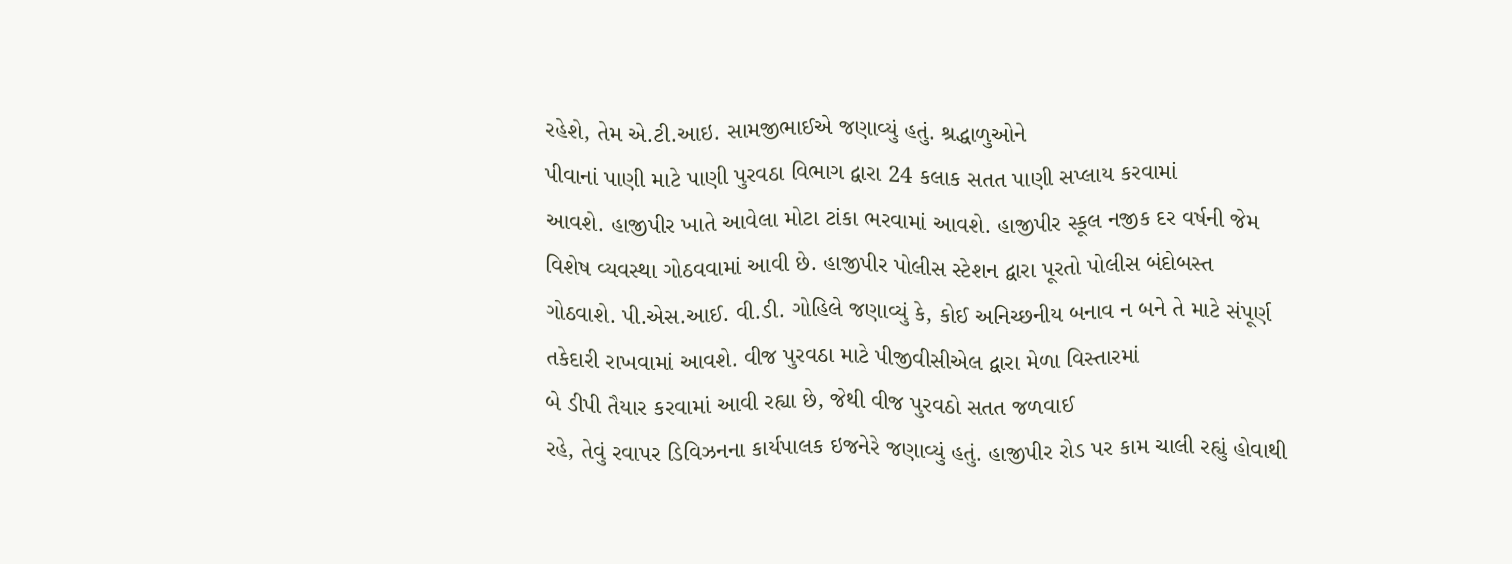રહેશે, તેમ એ.ટી.આઇ. સામજીભાઈએ જણાવ્યું હતું. શ્રદ્ધાળુઓને
પીવાનાં પાણી માટે પાણી પુરવઠા વિભાગ દ્વારા 24 કલાક સતત પાણી સપ્લાય કરવામાં
આવશે. હાજીપીર ખાતે આવેલા મોટા ટાંકા ભરવામાં આવશે. હાજીપીર સ્કૂલ નજીક દર વર્ષની જેમ
વિશેષ વ્યવસ્થા ગોઠવવામાં આવી છે. હાજીપીર પોલીસ સ્ટેશન દ્વારા પૂરતો પોલીસ બંદોબસ્ત
ગોઠવાશે. પી.એસ.આઈ. વી.ડી. ગોહિલે જણાવ્યું કે, કોઈ અનિચ્છનીય બનાવ ન બને તે માટે સંપૂર્ણ તકેદારી રાખવામાં આવશે. વીજ પુરવઠા માટે પીજીવીસીએલ દ્વારા મેળા વિસ્તારમાં
બે ડીપી તૈયાર કરવામાં આવી રહ્યા છે, જેથી વીજ પુરવઠો સતત જળવાઈ
રહે, તેવું રવાપર ડિવિઝનના કાર્યપાલક ઇજનેરે જણાવ્યું હતું. હાજીપીર રોડ પર કામ ચાલી રહ્યું હોવાથી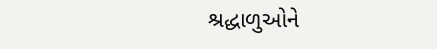શ્રદ્ધાળુઓને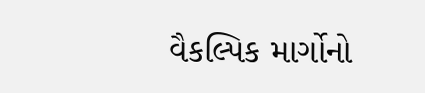વૈકલ્પિક માર્ગોનો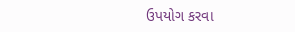ઉપયોગ કરવા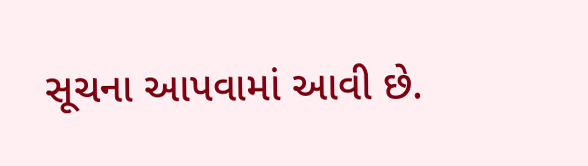સૂચના આપવામાં આવી છે.